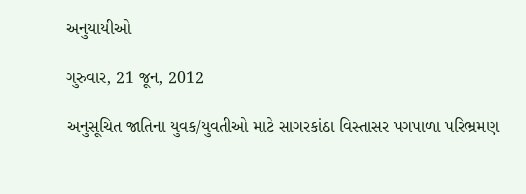અનુયાયીઓ

ગુરુવાર, 21 જૂન, 2012

અનુસૂચિત જાતિના યુવક/યુવતીઓ માટે સાગરકાંઠા વિસ્તાસર પગપાળા પરિભ્રમણ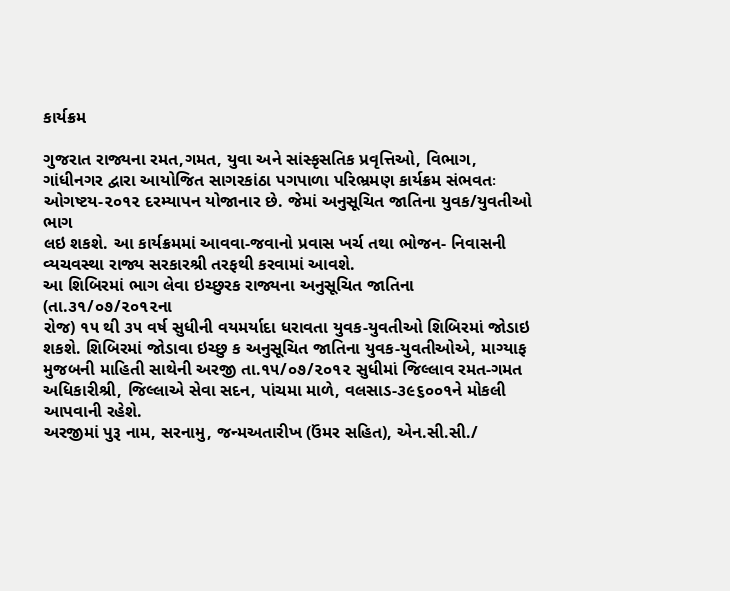કાર્યક્રમ

ગુજરાત રાજ્યના રમત,ગમત, યુવા અને સાંસ્કૃસતિક પ્રવૃત્તિઓ, વિભાગ,
ગાંધીનગર દ્વારા આયોજિત સાગરકાંઠા પગપાળા પરિભ્રમણ કાર્યક્રમ સંભવતઃ
ઓગષ્ટય-૨૦૧૨ દરમ્યાપન યોજાનાર છે. જેમાં અનુસૂચિત જાતિના યુવક/યુવતીઓ ભાગ
લઇ શકશે. આ કાર્યક્રમમાં આવવા-જવાનો પ્રવાસ ખર્ચ તથા ભોજન- નિવાસની
વ્યચવસ્થા રાજ્ય સરકારશ્રી તરફથી કરવામાં આવશે.
આ શિબિરમાં ભાગ લેવા ઇચ્છુરક રાજ્યના અનુસૂચિત જાતિના (તા.૩૧/૦૭/૨૦૧૨ના
રોજ) ૧૫ થી ૩૫ વર્ષ સુધીની વયમર્યાદા ધરાવતા યુવક-યુવતીઓ શિબિરમાં જોડાઇ
શકશે. શિબિરમાં જોડાવા ઇચ્છુ ક અનુસૂચિત જાતિના યુવક-યુવતીઓએ, માગ્યાફ
મુજબની માહિતી સાથેની અરજી તા.૧૫/૦૭/૨૦૧૨ સુધીમાં જિલ્લાવ રમત-ગમત
અધિકારીશ્રી, જિલ્લાએ સેવા સદન, પાંચમા માળે, વલસાડ-૩૯૬૦૦૧ને મોકલી
આપવાની રહેશે.
અરજીમાં પુરૂ નામ, સરનામુ, જન્મઅતારીખ (ઉંમર સહિત), એન.સી.સી./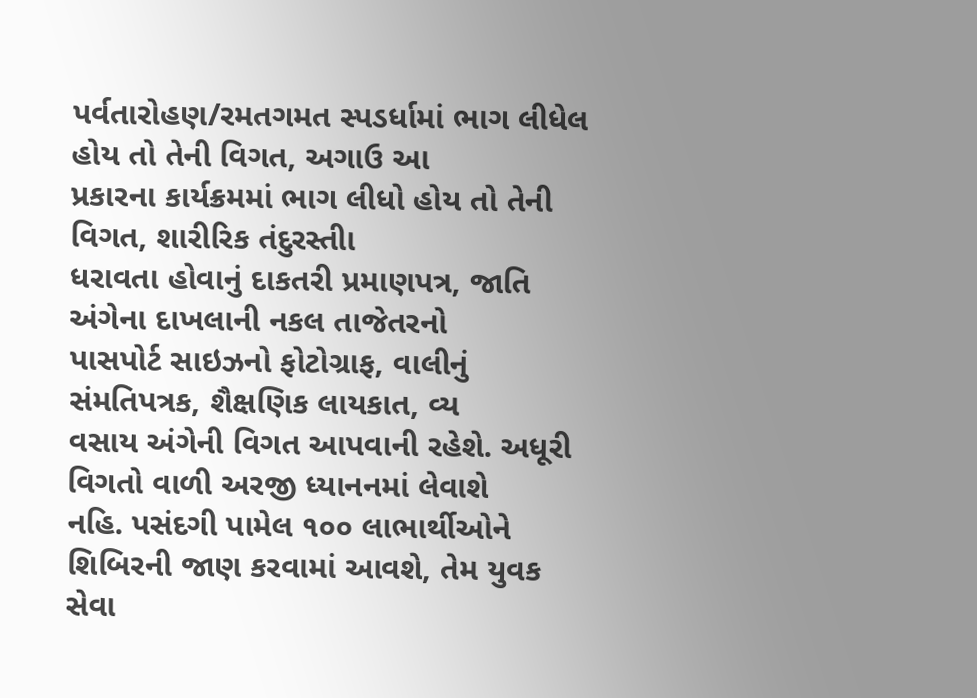પર્વતારોહણ/રમતગમત સ્પડર્ધામાં ભાગ લીધેલ હોય તો તેની વિગત, અગાઉ આ
પ્રકારના કાર્યક્રમમાં ભાગ લીધો હોય તો તેની વિગત, શારીરિક તંદુરસ્તીા
ધરાવતા હોવાનું દાકતરી પ્રમાણપત્ર, જાતિ અંગેના દાખલાની નકલ તાજેતરનો
પાસપોર્ટ સાઇઝનો ફોટોગ્રાફ, વાલીનું સંમતિપત્રક, શૈક્ષણિક લાયકાત, વ્ય
વસાય અંગેની વિગત આપવાની રહેશે. અધૂરી વિગતો વાળી અરજી ધ્યાનનમાં લેવાશે
નહિ. પસંદગી પામેલ ૧૦૦ લાભાર્થીઓને શિબિરની જાણ કરવામાં આવશે, તેમ યુવક
સેવા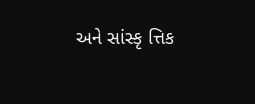અને સાંસ્કૃ ત્તિક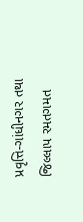પ્રવૃત્તિ-ગાંધીનગર તથા જિલ્લાપ રમતગમત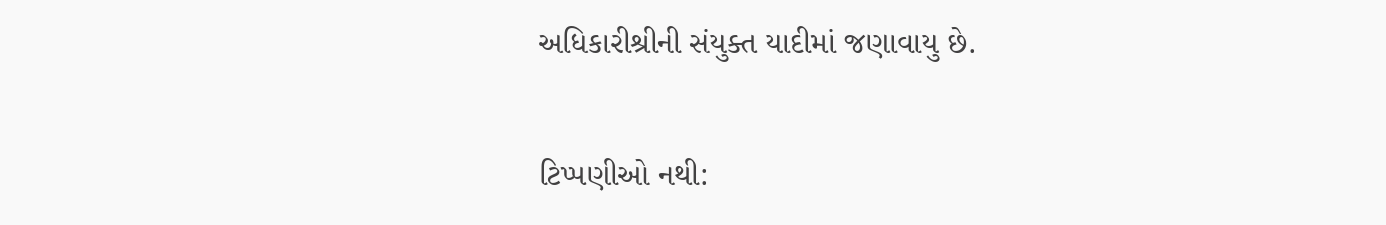અધિકારીશ્રીની સંયુક્ત યાદીમાં જણાવાયુ છે.

ટિપ્પણીઓ નથી: